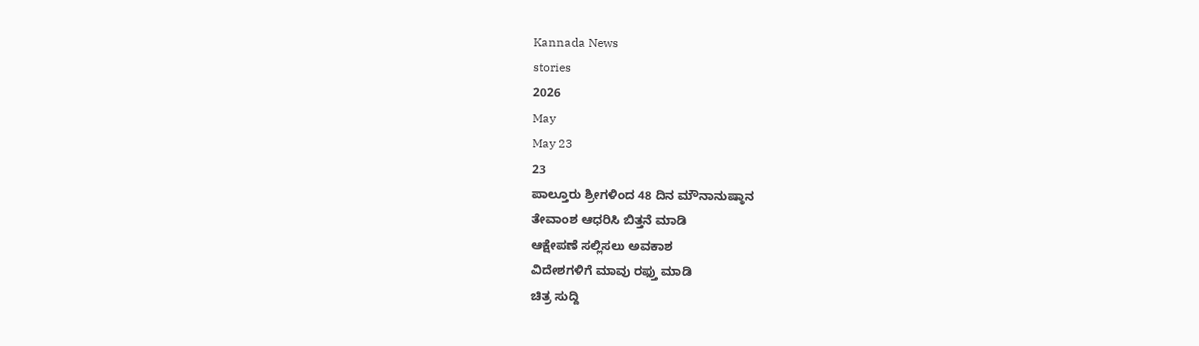Kannada News
stories
2026
May
May 23
23
ಪಾಲ್ತೂರು ಶ್ರೀಗಳಿಂದ 48 ದಿನ ಮೌನಾನುಷ್ಠಾನ
ತೇವಾಂಶ ಆಧರಿಸಿ ಬಿತ್ತನೆ ಮಾಡಿ
ಆಕ್ಷೇಪಣೆ ಸಲ್ಲಿಸಲು ಅವಕಾಶ
ವಿದೇಶಗಳಿಗೆ ಮಾವು ರಫ್ತು ಮಾಡಿ
ಚಿತ್ರ ಸುದ್ದಿ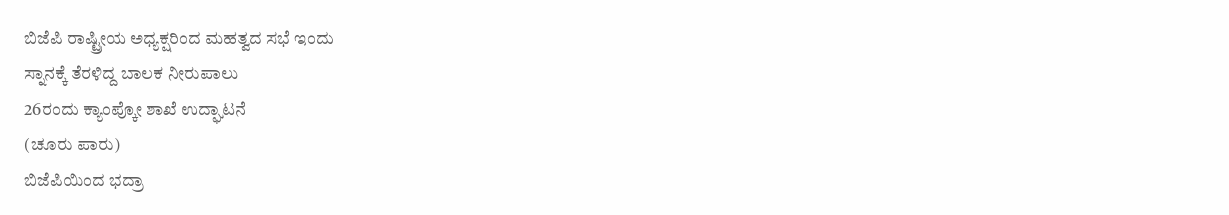ಬಿಜೆಪಿ ರಾಷ್ಟ್ರೀಯ ಅಧ್ಯಕ್ಷರಿಂದ ಮಹತ್ವದ ಸಭೆ ಇಂದು
ಸ್ನಾನಕ್ಕೆ ತೆರಳಿದ್ದ ಬಾಲಕ ನೀರುಪಾಲು
26ರಂದು ಕ್ಯಾಂಪ್ಕೋ ಶಾಖೆ ಉದ್ಘಾಟನೆ
(ಚೂರು ಪಾರು)
ಬಿಜೆಪಿಯಿಂದ ಭದ್ರಾ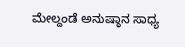ಮೇಲ್ದಂಡೆ ಅನುಷ್ಠಾನ ಸಾಧ್ಯ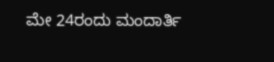ಮೇ 24ರಂದು ಮಂದಾರ್ತಿ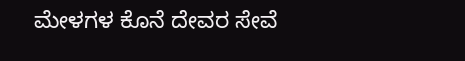ಮೇಳಗಳ ಕೊನೆ ದೇವರ ಸೇವೆ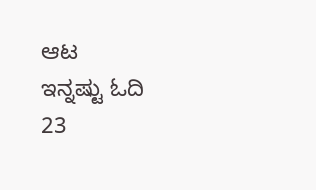ಆಟ
ಇನ್ನಷ್ಟು ಓದಿ
23